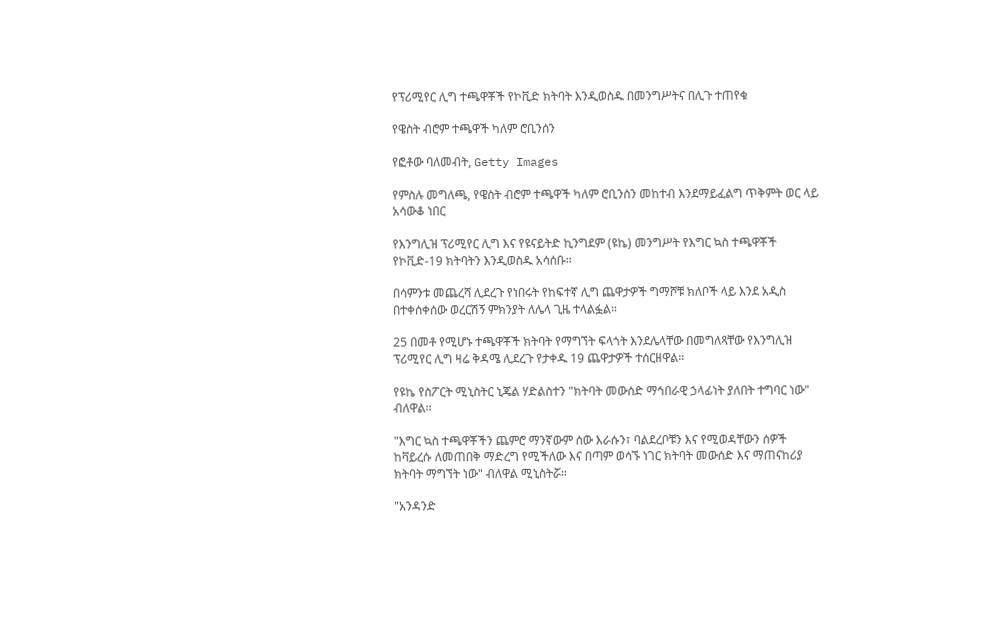የፕሪሚየር ሊግ ተጫዋቾች የኮቪድ ክትባት እንዲወስዱ በመንግሥትና በሊጉ ተጠየቁ

የዌስት ብሮም ተጫዋች ካለም ሮቢንሰን

የፎቶው ባለመብት, Getty Images

የምስሉ መግለጫ, የዌስት ብሮም ተጫዋች ካለም ሮቢንሰን መከተብ እንደማይፈልግ ጥቅምት ወር ላይ አሳውቆ ነበር

የእንግሊዝ ፕሪሚየር ሊግ እና የዩናይትድ ኪንግደም (ዩኬ) መንግሥት የእግር ኳስ ተጫዋቾች የኮቪድ-19 ክትባትን እንዲወስዱ አሳሰቡ።

በሳምንቱ መጨረሻ ሊደረጉ የነበሩት የከፍተኛ ሊግ ጨዋታዎች ግማሾቹ ክለቦች ላይ እንደ አዲስ በተቀሰቀሰው ወረርሽኝ ምክንያት ለሌላ ጊዜ ተላልፏል።

25 በመቶ የሚሆኑ ተጫዋቾች ክትባት የማግኘት ፍላጎት እንደሌላቸው በመግለጻቸው የእንግሊዝ ፕሪሚየር ሊግ ዛሬ ቅዳሜ ሊደረጉ የታቀዱ 19 ጨዋታዎች ተሰርዘዋል።

የዩኬ የስፖርት ሚኒስትር ኒጄል ሃድልስተን "ክትባት መውሰድ ማኅበራዊ ኃላፊነት ያለበት ተግባር ነው" ብለዋል።

"እግር ኳስ ተጫዋቾችን ጨምሮ ማንኛውም ሰው እራሱን፣ ባልደረቦቹን እና የሚወዳቸውን ሰዎች ከቫይረሱ ለመጠበቅ ማድረግ የሚችለው እና በጣም ወሳኙ ነገር ክትባት መውሰድ እና ማጠናከሪያ ክትባት ማግኘት ነው" ብለዋል ሚኒስትሯ።

"አንዳንድ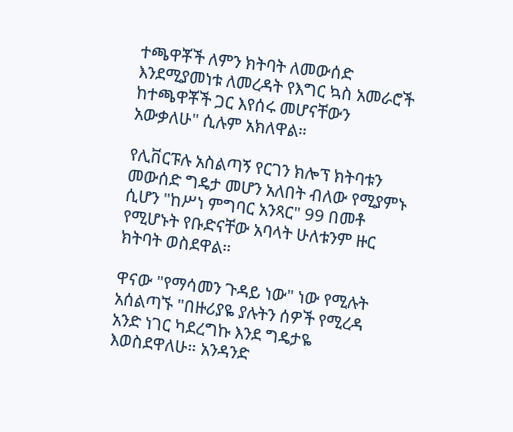ተጫዋቾች ለምን ክትባት ለመውሰድ እንደሚያመነቱ ለመረዳት የእግር ኳስ አመራሮች ከተጫዋቾች ጋር እየሰሩ መሆናቸውን አውቃለሁ" ሲሉም አክለዋል።

የሊቨርፑሉ አስልጣኝ የርገን ክሎፕ ክትባቱን መውሰድ ግዴታ መሆን አለበት ብለው የሚያምኑ ሲሆን "ከሥነ ምግባር አንጻር" 99 በመቶ የሚሆኑት የቡድናቸው አባላት ሁለቱንም ዙር ክትባት ወስደዋል።

ዋናው "የማሳመን ጉዳይ ነው" ነው የሚሉት አሰልጣኙ "በዙሪያዬ ያሉትን ሰዎች የሚረዳ አንድ ነገር ካደረግኩ እንደ ግዴታዬ እወስደዋለሁ። አንዳንድ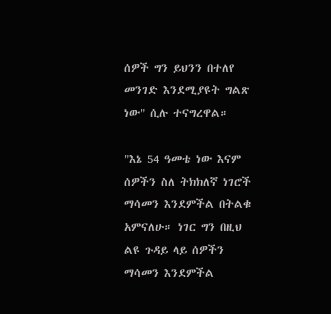ሰዎች ግን ይህንን በተለየ መንገድ እንደሚያዩት ግልጽ ነው" ሲሉ ተናግረዋል።

"እኔ 54 ዓመቴ ነው እናም ሰዎችን ስለ ትክክለኛ ነገሮች ማሳመን እንደምችል በትልቁ አምናለሁ። ነገር ግን በዚህ ልዩ ጉዳይ ላይ ሰዎችን ማሳመን እንደምችል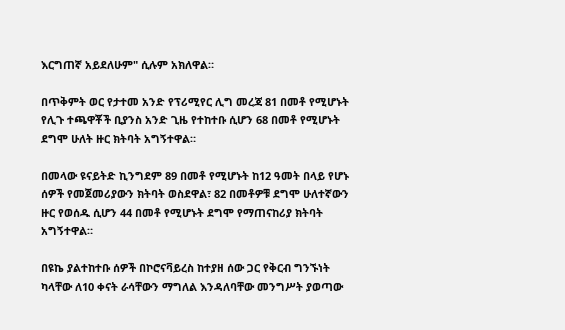እርግጠኛ አይደለሁም" ሲሉም አክለዋል።

በጥቅምት ወር የታተመ አንድ የፕሪሚየር ሊግ መረጃ 81 በመቶ የሚሆኑት የሊጉ ተጫዋቾች ቢያንስ አንድ ጊዜ የተከተቡ ሲሆን 68 በመቶ የሚሆኑት ደግሞ ሁለት ዙር ክትባት አግኝተዋል።

በመላው ዩናይትድ ኪንግደም 89 በመቶ የሚሆኑት ከ12 ዓመት በላይ የሆኑ ሰዎች የመጀመሪያውን ክትባት ወስደዋል፣ 82 በመቶዎቹ ደግሞ ሁለተኛውን ዙር የወሰዱ ሲሆን 44 በመቶ የሚሆኑት ደግሞ የማጠናከሪያ ክትባት አግኝተዋል።

በዩኬ ያልተከተቡ ሰዎች በኮሮናቫይረስ ከተያዘ ሰው ጋር የቅርብ ግንኙነት ካላቸው ለ10 ቀናት ራሳቸውን ማግለል እንዳለባቸው መንግሥት ያወጣው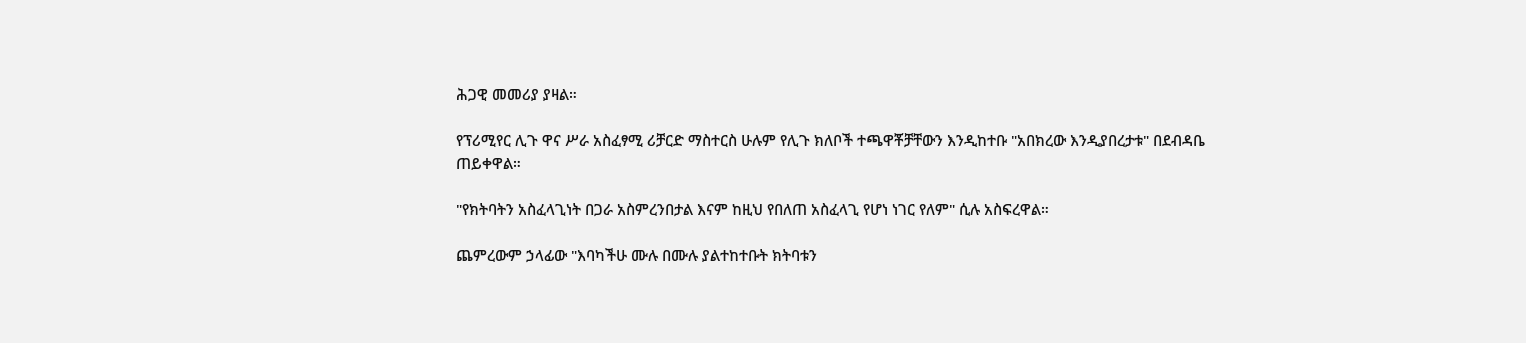ሕጋዊ መመሪያ ያዛል።

የፕሪሚየር ሊጉ ዋና ሥራ አስፈፃሚ ሪቻርድ ማስተርስ ሁሉም የሊጉ ክለቦች ተጫዋቾቻቸውን እንዲከተቡ "አበክረው እንዲያበረታቱ" በደብዳቤ ጠይቀዋል።

"የክትባትን አስፈላጊነት በጋራ አስምረንበታል እናም ከዚህ የበለጠ አስፈላጊ የሆነ ነገር የለም" ሲሉ አስፍረዋል።

ጨምረውም ኃላፊው "እባካችሁ ሙሉ በሙሉ ያልተከተቡት ክትባቱን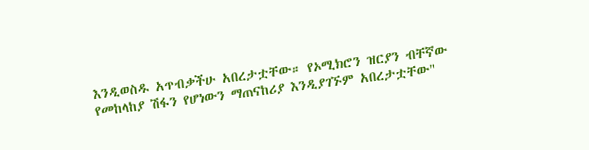እንዲወስዱ አጥብቃችሁ አበረታቷቸው። የኦሚክሮን ዝርያን ብቸኛው የመከላከያ ሽፋን የሆነውን ማጠናከሪያ እንዲያገኙም አበረታቷቸው"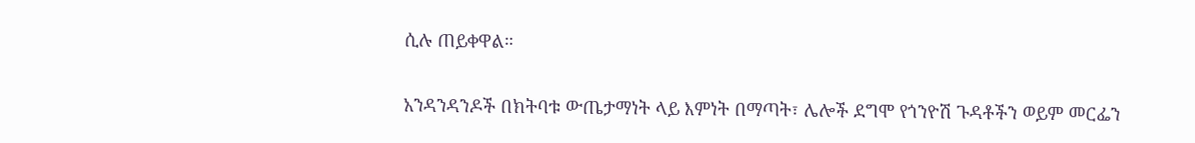ሲሉ ጠይቀዋል።

አንዳንዳንዶች በክትባቱ ውጤታማነት ላይ እምነት በማጣት፣ ሌሎች ደግሞ የጎንዮሽ ጉዳቶችን ወይም መርፌን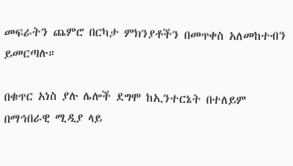መፍራትን ጨምሮ በርካታ ምክንያቶችን በመጥቀስ አለመከተብን ይመርጣሉ።

በቁጥር አነስ ያሉ ሌሎች ደግሞ ከኢንተርኔት በተለይም በማኅበራዊ ሚዲያ ላይ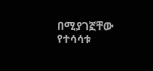በሚያገኟቸው የተሳሳቱ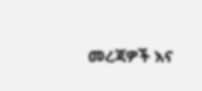መረጃዎች እና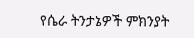የሴራ ትንታኔዎች ምክንያት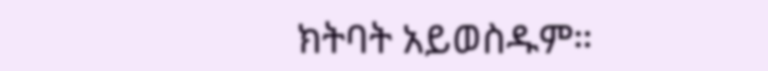ክትባት አይወስዱም።